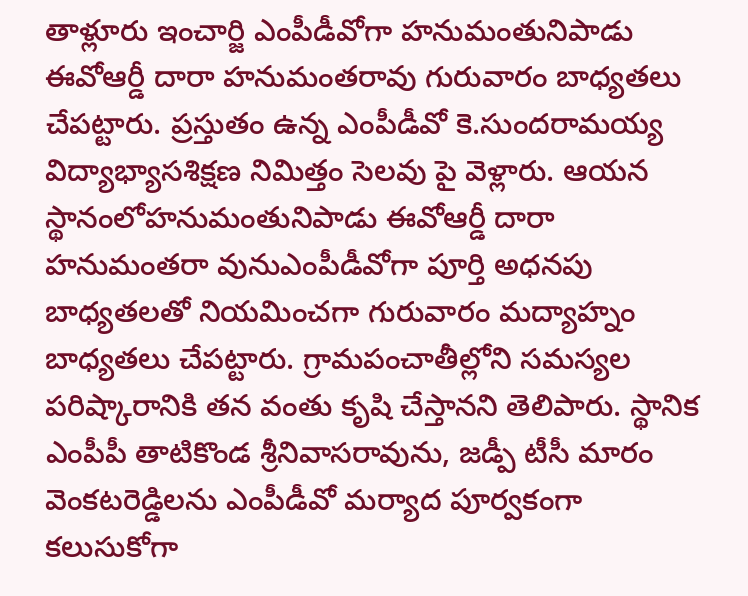తాళ్లూరు ఇంచార్జి ఎంపీడీవోగా హనుమంతునిపాడు ఈవోఆర్డీ దారా హనుమంతరావు గురువారం బాధ్యతలు చేపట్టారు. ప్రస్తుతం ఉన్న ఎంపీడీవో కె.సుందరామయ్య విద్యాభ్యాసశిక్షణ నిమిత్తం సెలవు పై వెళ్లారు. ఆయన స్థానంలోహనుమంతునిపాడు ఈవోఆర్డీ దారా హనుమంతరా వునుఎంపీడీవోగా పూర్తి అధనపు బాధ్యతలతో నియమించగా గురువారం మద్యాహ్నం బాధ్యతలు చేపట్టారు. గ్రామపంచాతీల్లోని సమస్యల పరిష్కారానికి తన వంతు కృషి చేస్తానని తెలిపారు. స్థానిక ఎంపీపీ తాటికొండ శ్రీనివాసరావును, జడ్పీ టీసీ మారం వెంకటరెడ్డిలను ఎంపీడీవో మర్యాద పూర్వకంగా కలుసుకోగా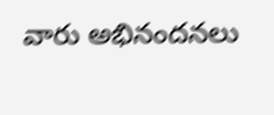వారు అభినందనలు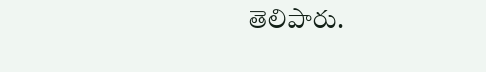తెలిపారు.